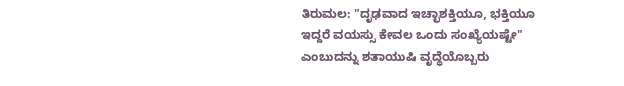ತಿರುಮಲ: "ದೃಢವಾದ ಇಚ್ಛಾಶಕ್ತಿಯೂ, ಭಕ್ತಿಯೂ ಇದ್ದರೆ ವಯಸ್ಸು ಕೇವಲ ಒಂದು ಸಂಖ್ಯೆಯಷ್ಟೇ" ಎಂಬುದನ್ನು ಶತಾಯುಷಿ ವೃದ್ಧೆಯೊಬ್ಬರು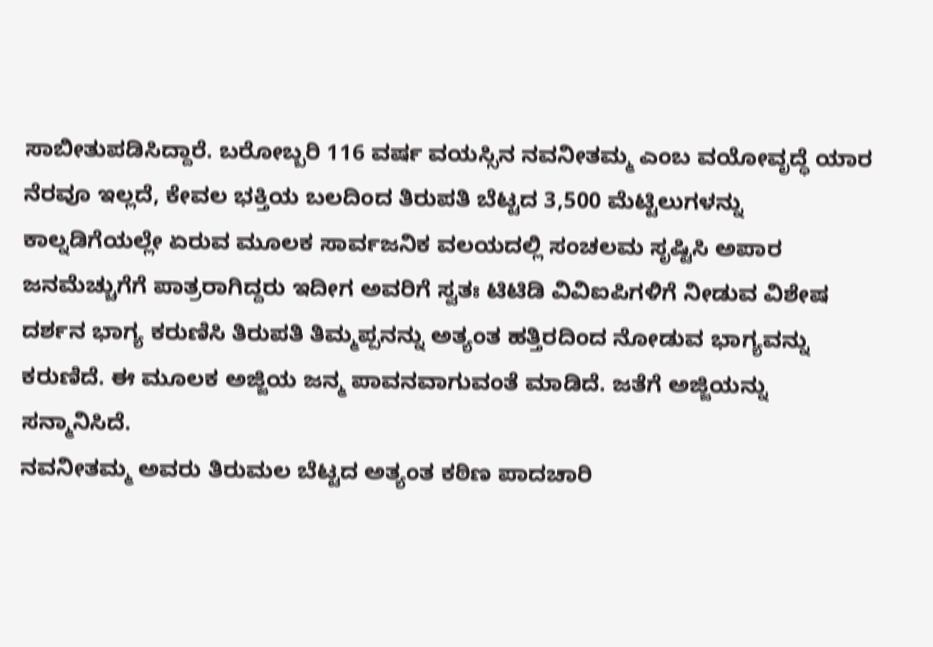ಸಾಬೀತುಪಡಿಸಿದ್ದಾರೆ. ಬರೋಬ್ಬರಿ 116 ವರ್ಷ ವಯಸ್ಸಿನ ನವನೀತಮ್ಮ ಎಂಬ ವಯೋವೃದ್ಧೆ ಯಾರ ನೆರವೂ ಇಲ್ಲದೆ, ಕೇವಲ ಭಕ್ತಿಯ ಬಲದಿಂದ ತಿರುಪತಿ ಬೆಟ್ಟದ 3,500 ಮೆಟ್ಟಿಲುಗಳನ್ನು ಕಾಲ್ನಡಿಗೆಯಲ್ಲೇ ಏರುವ ಮೂಲಕ ಸಾರ್ವಜನಿಕ ವಲಯದಲ್ಲಿ ಸಂಚಲಮ ಸೃಷ್ಟಿಸಿ ಅಪಾರ ಜನಮೆಚ್ಚುಗೆಗೆ ಪಾತ್ರರಾಗಿದ್ದರು ಇದೀಗ ಅವರಿಗೆ ಸ್ವತಃ ಟಿಟಿಡಿ ವಿವಿಐಪಿಗಳಿಗೆ ನೀಡುವ ವಿಶೇಷ ದರ್ಶನ ಭಾಗ್ಯ ಕರುಣಿಸಿ ತಿರುಪತಿ ತಿಮ್ಮಪ್ಪನನ್ನು ಅತ್ಯಂತ ಹತ್ತಿರದಿಂದ ನೋಡುವ ಭಾಗ್ಯವನ್ನು ಕರುಣಿದೆ. ಈ ಮೂಲಕ ಅಜ್ಜಿಯ ಜನ್ಮ ಪಾವನವಾಗುವಂತೆ ಮಾಡಿದೆ. ಜತೆಗೆ ಅಜ್ಜಿಯನ್ನು ಸನ್ಮಾನಿಸಿದೆ.
ನವನೀತಮ್ಮ ಅವರು ತಿರುಮಲ ಬೆಟ್ಟದ ಅತ್ಯಂತ ಕಠಿಣ ಪಾದಚಾರಿ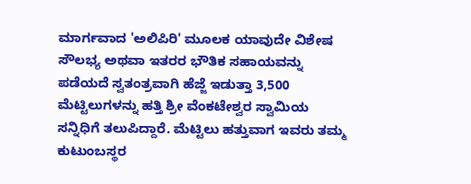ಮಾರ್ಗವಾದ 'ಅಲಿಪಿರಿ' ಮೂಲಕ ಯಾವುದೇ ವಿಶೇಷ ಸೌಲಭ್ಯ ಅಥವಾ ಇತರರ ಭೌತಿಕ ಸಹಾಯವನ್ನು ಪಡೆಯದೆ ಸ್ವತಂತ್ರವಾಗಿ ಹೆಜ್ಜೆ ಇಡುತ್ತಾ 3,500 ಮೆಟ್ಟಿಲುಗಳನ್ನು ಹತ್ತಿ ಶ್ರೀ ವೆಂಕಟೇಶ್ವರ ಸ್ವಾಮಿಯ ಸನ್ನಿಧಿಗೆ ತಲುಪಿದ್ದಾರೆ. ಮೆಟ್ಟಿಲು ಹತ್ತುವಾಗ ಇವರು ತಮ್ಮ ಕುಟುಂಬಸ್ಥರ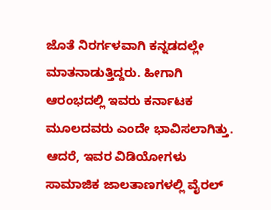ಜೊತೆ ನಿರರ್ಗಳವಾಗಿ ಕನ್ನಡದಲ್ಲೇ ಮಾತನಾಡುತ್ತಿದ್ದರು. ಹೀಗಾಗಿ ಆರಂಭದಲ್ಲಿ ಇವರು ಕರ್ನಾಟಕ ಮೂಲದವರು ಎಂದೇ ಭಾವಿಸಲಾಗಿತ್ತು. ಆದರೆ, ಇವರ ವಿಡಿಯೋಗಳು ಸಾಮಾಜಿಕ ಜಾಲತಾಣಗಳಲ್ಲಿ ವೈರಲ್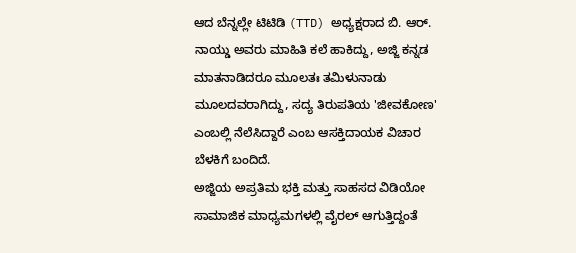ಆದ ಬೆನ್ನಲ್ಲೇ ಟಿಟಿಡಿ (TTD) ಅಧ್ಯಕ್ಷರಾದ ಬಿ. ಆರ್. ನಾಯ್ಡು ಅವರು ಮಾಹಿತಿ ಕಲೆ ಹಾಕಿದ್ದು, ಅಜ್ಜಿ ಕನ್ನಡ ಮಾತನಾಡಿದರೂ ಮೂಲತಃ ತಮಿಳುನಾಡು ಮೂಲದವರಾಗಿದ್ದು, ಸದ್ಯ ತಿರುಪತಿಯ 'ಜೀವಕೋಣ' ಎಂಬಲ್ಲಿ ನೆಲೆಸಿದ್ದಾರೆ ಎಂಬ ಆಸಕ್ತಿದಾಯಕ ವಿಚಾರ ಬೆಳಕಿಗೆ ಬಂದಿದೆ.
ಅಜ್ಜಿಯ ಅಪ್ರತಿಮ ಭಕ್ತಿ ಮತ್ತು ಸಾಹಸದ ವಿಡಿಯೋ ಸಾಮಾಜಿಕ ಮಾಧ್ಯಮಗಳಲ್ಲಿ ವೈರಲ್ ಆಗುತ್ತಿದ್ದಂತೆ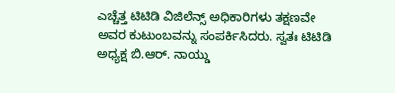ಎಚ್ಚೆತ್ತ ಟಿಟಿಡಿ ವಿಜಿಲೆನ್ಸ್ ಅಧಿಕಾರಿಗಳು ತಕ್ಷಣವೇ ಅವರ ಕುಟುಂಬವನ್ನು ಸಂಪರ್ಕಿಸಿದರು. ಸ್ವತಃ ಟಿಟಿಡಿ ಅಧ್ಯಕ್ಷ ಬಿ.ಆರ್. ನಾಯ್ಡು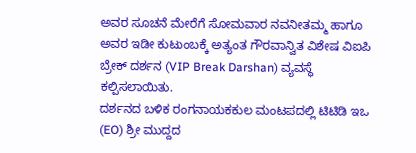ಅವರ ಸೂಚನೆ ಮೇರೆಗೆ ಸೋಮವಾರ ನವನೀತಮ್ಮ ಹಾಗೂ ಅವರ ಇಡೀ ಕುಟುಂಬಕ್ಕೆ ಅತ್ಯಂತ ಗೌರವಾನ್ವಿತ ವಿಶೇಷ ವಿಐಪಿ ಬ್ರೇಕ್ ದರ್ಶನ (VIP Break Darshan) ವ್ಯವಸ್ಥೆ ಕಲ್ಪಿಸಲಾಯಿತು.
ದರ್ಶನದ ಬಳಿಕ ರಂಗನಾಯಕಕುಲ ಮಂಟಪದಲ್ಲಿ ಟಿಟಿಡಿ ಇಒ (EO) ಶ್ರೀ ಮುದ್ದದ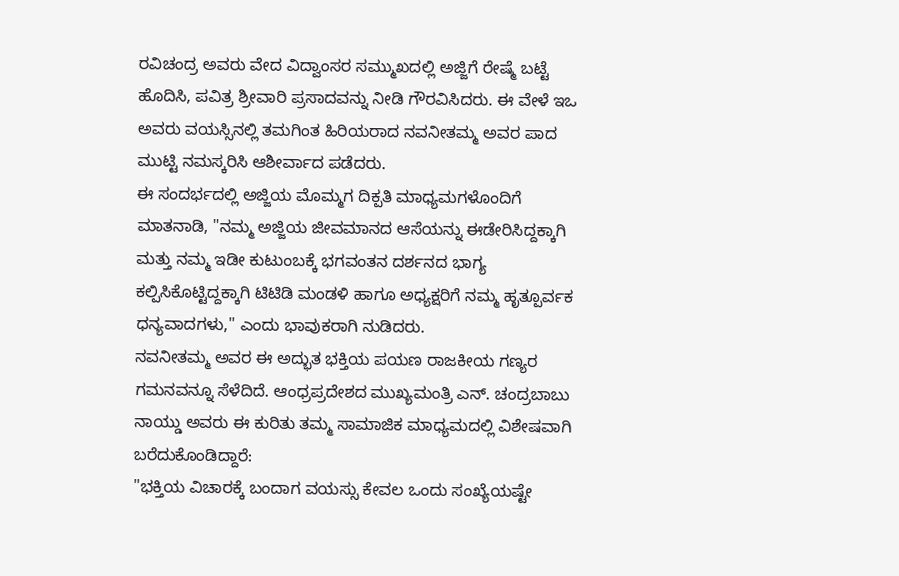ರವಿಚಂದ್ರ ಅವರು ವೇದ ವಿದ್ವಾಂಸರ ಸಮ್ಮುಖದಲ್ಲಿ ಅಜ್ಜಿಗೆ ರೇಷ್ಮೆ ಬಟ್ಟೆ ಹೊದಿಸಿ, ಪವಿತ್ರ ಶ್ರೀವಾರಿ ಪ್ರಸಾದವನ್ನು ನೀಡಿ ಗೌರವಿಸಿದರು. ಈ ವೇಳೆ ಇಒ ಅವರು ವಯಸ್ಸಿನಲ್ಲಿ ತಮಗಿಂತ ಹಿರಿಯರಾದ ನವನೀತಮ್ಮ ಅವರ ಪಾದ ಮುಟ್ಟಿ ನಮಸ್ಕರಿಸಿ ಆಶೀರ್ವಾದ ಪಡೆದರು.
ಈ ಸಂದರ್ಭದಲ್ಲಿ ಅಜ್ಜಿಯ ಮೊಮ್ಮಗ ದಿಕ್ಪತಿ ಮಾಧ್ಯಮಗಳೊಂದಿಗೆ ಮಾತನಾಡಿ, "ನಮ್ಮ ಅಜ್ಜಿಯ ಜೀವಮಾನದ ಆಸೆಯನ್ನು ಈಡೇರಿಸಿದ್ದಕ್ಕಾಗಿ ಮತ್ತು ನಮ್ಮ ಇಡೀ ಕುಟುಂಬಕ್ಕೆ ಭಗವಂತನ ದರ್ಶನದ ಭಾಗ್ಯ ಕಲ್ಪಿಸಿಕೊಟ್ಟಿದ್ದಕ್ಕಾಗಿ ಟಿಟಿಡಿ ಮಂಡಳಿ ಹಾಗೂ ಅಧ್ಯಕ್ಷರಿಗೆ ನಮ್ಮ ಹೃತ್ಪೂರ್ವಕ ಧನ್ಯವಾದಗಳು," ಎಂದು ಭಾವುಕರಾಗಿ ನುಡಿದರು.
ನವನೀತಮ್ಮ ಅವರ ಈ ಅದ್ಭುತ ಭಕ್ತಿಯ ಪಯಣ ರಾಜಕೀಯ ಗಣ್ಯರ ಗಮನವನ್ನೂ ಸೆಳೆದಿದೆ. ಆಂಧ್ರಪ್ರದೇಶದ ಮುಖ್ಯಮಂತ್ರಿ ಎನ್. ಚಂದ್ರಬಾಬು ನಾಯ್ಡು ಅವರು ಈ ಕುರಿತು ತಮ್ಮ ಸಾಮಾಜಿಕ ಮಾಧ್ಯಮದಲ್ಲಿ ವಿಶೇಷವಾಗಿ ಬರೆದುಕೊಂಡಿದ್ದಾರೆ:
"ಭಕ್ತಿಯ ವಿಚಾರಕ್ಕೆ ಬಂದಾಗ ವಯಸ್ಸು ಕೇವಲ ಒಂದು ಸಂಖ್ಯೆಯಷ್ಟೇ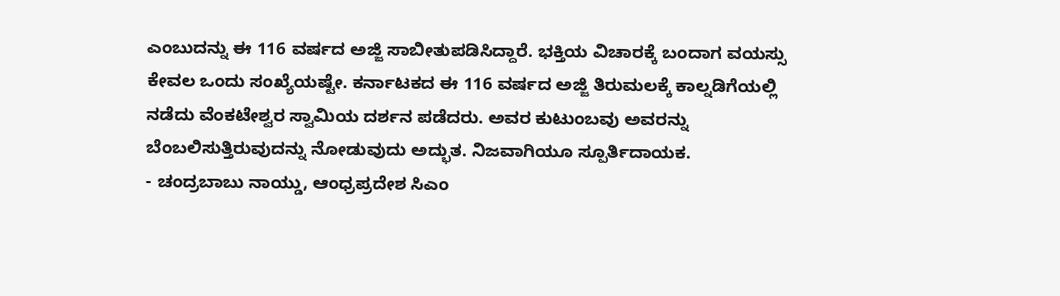ಎಂಬುದನ್ನು ಈ 116 ವರ್ಷದ ಅಜ್ಜಿ ಸಾಬೀತುಪಡಿಸಿದ್ದಾರೆ. ಭಕ್ತಿಯ ವಿಚಾರಕ್ಕೆ ಬಂದಾಗ ವಯಸ್ಸು ಕೇವಲ ಒಂದು ಸಂಖ್ಯೆಯಷ್ಟೇ. ಕರ್ನಾಟಕದ ಈ 116 ವರ್ಷದ ಅಜ್ಜಿ ತಿರುಮಲಕ್ಕೆ ಕಾಲ್ನಡಿಗೆಯಲ್ಲಿ ನಡೆದು ವೆಂಕಟೇಶ್ವರ ಸ್ವಾಮಿಯ ದರ್ಶನ ಪಡೆದರು. ಅವರ ಕುಟುಂಬವು ಅವರನ್ನು ಬೆಂಬಲಿಸುತ್ತಿರುವುದನ್ನು ನೋಡುವುದು ಅದ್ಭುತ. ನಿಜವಾಗಿಯೂ ಸ್ಪೂರ್ತಿದಾಯಕ.
- ಚಂದ್ರಬಾಬು ನಾಯ್ಡು, ಆಂಧ್ರಪ್ರದೇಶ ಸಿಎಂ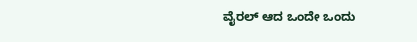ವೈರಲ್ ಆದ ಒಂದೇ ಒಂದು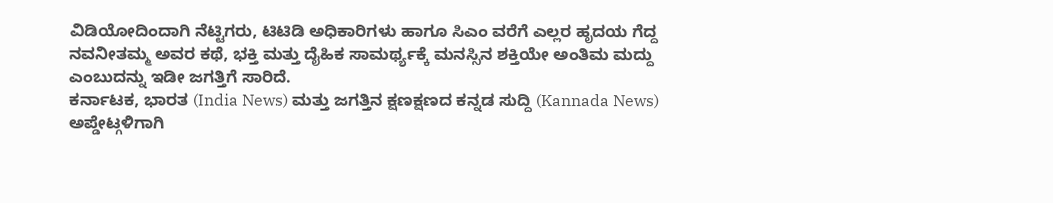ವಿಡಿಯೋದಿಂದಾಗಿ ನೆಟ್ಟಿಗರು, ಟಿಟಿಡಿ ಅಧಿಕಾರಿಗಳು ಹಾಗೂ ಸಿಎಂ ವರೆಗೆ ಎಲ್ಲರ ಹೃದಯ ಗೆದ್ದ ನವನೀತಮ್ಮ ಅವರ ಕಥೆ, ಭಕ್ತಿ ಮತ್ತು ದೈಹಿಕ ಸಾಮರ್ಥ್ಯಕ್ಕೆ ಮನಸ್ಸಿನ ಶಕ್ತಿಯೇ ಅಂತಿಮ ಮದ್ದು ಎಂಬುದನ್ನು ಇಡೀ ಜಗತ್ತಿಗೆ ಸಾರಿದೆ.
ಕರ್ನಾಟಕ, ಭಾರತ (India News) ಮತ್ತು ಜಗತ್ತಿನ ಕ್ಷಣಕ್ಷಣದ ಕನ್ನಡ ಸುದ್ದಿ (Kannada News) ಅಪ್ಡೇಟ್ಗಳಿಗಾಗಿ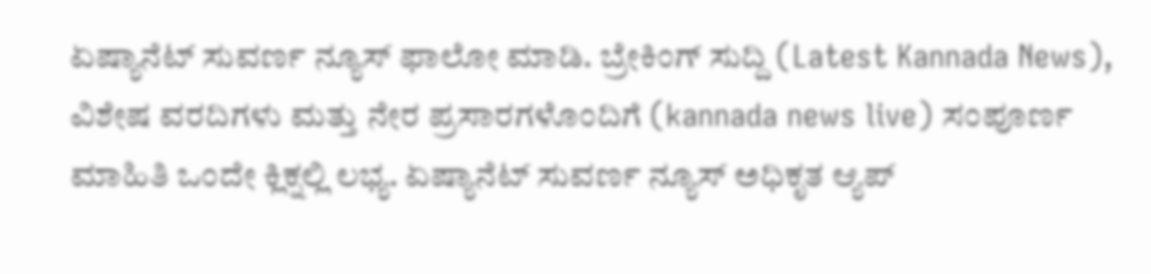ಏಷ್ಯಾನೆಟ್ ಸುವರ್ಣ ನ್ಯೂಸ್ ಫಾಲೋ ಮಾಡಿ. ಬ್ರೇಕಿಂಗ್ ಸುದ್ದಿ (Latest Kannada News), ವಿಶೇಷ ವರದಿಗಳು ಮತ್ತು ನೇರ ಪ್ರಸಾರಗಳೊಂದಿಗೆ (kannada news live) ಸಂಪೂರ್ಣ ಮಾಹಿತಿ ಒಂದೇ ಕ್ಲಿಕ್ನಲ್ಲಿ ಲಭ್ಯ. ಏಷ್ಯಾನೆಟ್ ಸುವರ್ಣ ನ್ಯೂಸ್ ಅಧಿಕೃತ ಆ್ಯಪ್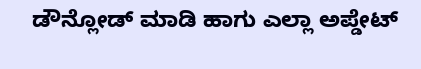ಡೌನ್ಲೋಡ್ ಮಾಡಿ ಹಾಗು ಎಲ್ಲಾ ಅಪ್ಡೇಟ್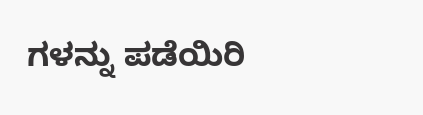ಗಳನ್ನು ಪಡೆಯಿರಿ